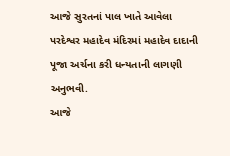આજે સુરતનાં પાલ ખાતે આવેલા પરદેશ્વર મહાદેવ મંદિરમાં મહાદેવ દાદાની પૂજા અર્ચના કરી ધન્યતાની લાગણી અનુભવી.
આજે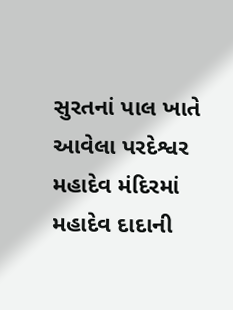સુરતનાં પાલ ખાતે આવેલા પરદેશ્વર મહાદેવ મંદિરમાં મહાદેવ દાદાની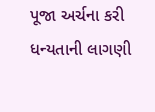પૂજા અર્ચના કરી ધન્યતાની લાગણી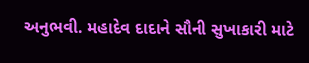અનુભવી. મહાદેવ દાદાને સૌની સુખાકારી માટે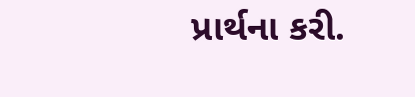પ્રાર્થના કરી.